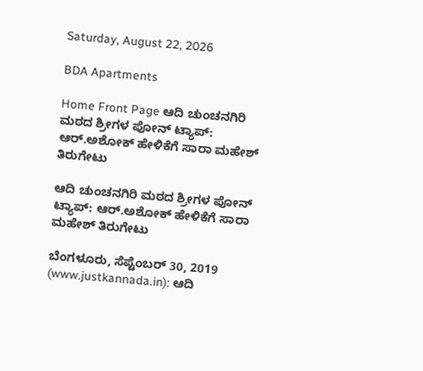Saturday, August 22, 2026

BDA Apartments

Home Front Page ಆದಿ ಚುಂಚನಗಿರಿ ಮಠದ ಶ್ರೀಗಳ ಪೋನ್ ಟ್ಯಾಪ್: ಆರ್.ಅಶೋಕ್ ಹೇಳಿಕೆಗೆ ಸಾರಾ ಮಹೇಶ್ ತಿರುಗೇಟು

ಆದಿ ಚುಂಚನಗಿರಿ ಮಠದ ಶ್ರೀಗಳ ಪೋನ್ ಟ್ಯಾಪ್: ಆರ್.ಅಶೋಕ್ ಹೇಳಿಕೆಗೆ ಸಾರಾ ಮಹೇಶ್ ತಿರುಗೇಟು

ಬೆಂಗಳೂರು, ಸೆಪ್ಟೆಂಬರ್ 30, 2019 (www.justkannada.in): ಆದಿ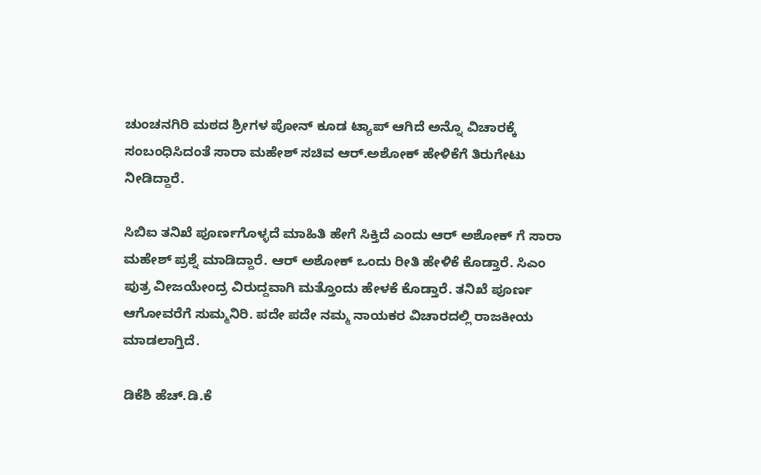ಚುಂಚನಗಿರಿ ಮಠದ ಶ್ರೀಗಳ ಪೋನ್ ಕೂಡ ಟ್ಯಾಪ್ ಆಗಿದೆ ಅನ್ನೊ ವಿಚಾರಕ್ಕೆ ಸಂಬಂಧಿಸಿದಂತೆ ಸಾರಾ ಮಹೇಶ್ ಸಚಿವ ಆರ್.ಅಶೋಕ್ ಹೇಳಿಕೆಗೆ ತಿರುಗೇಟು ನೀಡಿದ್ದಾರೆ.

ಸಿಬಿಐ ತನಿಖೆ ಪೂರ್ಣಗೊಳ್ಳದೆ ಮಾಹಿತಿ ಹೇಗೆ ಸಿಕ್ತಿದೆ ಎಂದು ಆರ್ ಅಶೋಕ್ ಗೆ ಸಾರಾ ಮಹೇಶ್ ಪ್ರಶ್ನೆ ಮಾಡಿದ್ದಾರೆ. ಆರ್ ಅಶೋಕ್ ಒಂದು ರೀತಿ ಹೇಳಿಕೆ ಕೊಡ್ತಾರೆ. ಸಿಎಂ ಪುತ್ರ ವೀಜಯೇಂದ್ರ ವಿರುದ್ದವಾಗಿ ಮತ್ತೊಂದು ಹೇಳಕೆ ಕೊಡ್ತಾರೆ. ತನಿಖೆ ಪೂರ್ಣ ಆಗೋವರೆಗೆ ಸುಮ್ಮನಿರಿ. ಪದೇ ಪದೇ ನಮ್ಮ ನಾಯಕರ ವಿಚಾರದಲ್ಲಿ ರಾಜಕೀಯ ಮಾಡಲಾಗ್ತಿದೆ.

ಡಿಕೆಶಿ ಹೆಚ್.ಡಿ.ಕೆ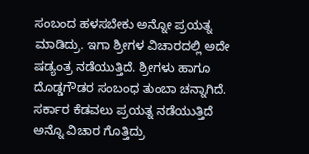ಸಂಬಂದ ಹಳಸಬೇಕು ಅನ್ನೋ ಪ್ರಯತ್ನ ಮಾಡಿದ್ರು. ಇಗಾ ಶ್ರೀಗಳ ವಿಚಾರದಲ್ಲಿ ಅದೇ ಷಡ್ಯಂತ್ರ ನಡೆಯುತ್ತಿದೆ. ಶ್ರೀಗಳು ಹಾಗೂ ದೊಡ್ಡಗೌಡರ ಸಂಬಂಧ ತುಂಬಾ ಚನ್ನಾಗಿದೆ. ಸರ್ಕಾರ ಕೆಡವಲು ಪ್ರಯತ್ನ ನಡೆಯುತ್ತಿದೆ ಅನ್ನೊ ವಿಚಾರ ಗೊತ್ತಿದ್ರು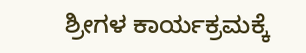ಶ್ರೀಗಳ ಕಾರ್ಯಕ್ರಮಕ್ಕೆ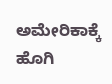ಅಮೇರಿಕಾಕ್ಕೆ ಹೊಗಿ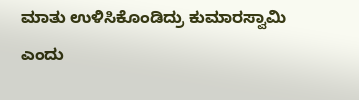ಮಾತು ಉಳಿಸಿಕೊಂಡಿದ್ರು ಕುಮಾರಸ್ವಾಮಿ ಎಂದು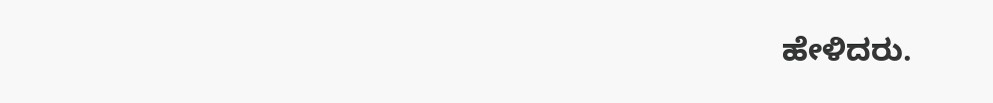ಹೇಳಿದರು.